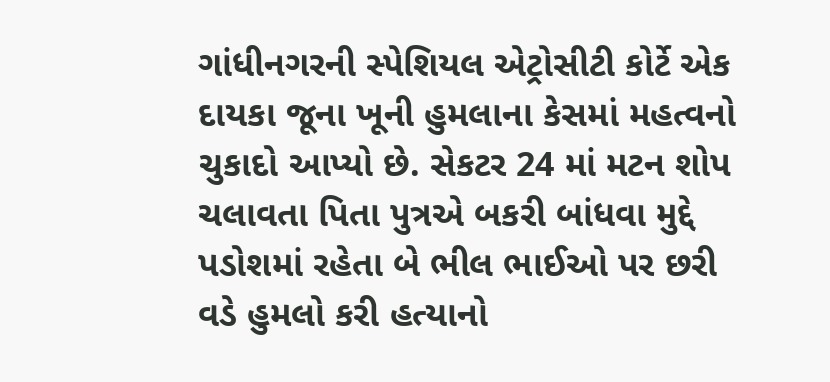ગાંધીનગરની સ્પેશિયલ એટ્રોસીટી કોર્ટે એક દાયકા જૂના ખૂની હુમલાના કેસમાં મહત્વનો ચુકાદો આપ્યો છે. સેકટર 24 માં મટન શોપ ચલાવતા પિતા પુત્રએ બકરી બાંધવા મુદ્દે પડોશમાં રહેતા બે ભીલ ભાઈઓ પર છરી વડે હુમલો કરી હત્યાનો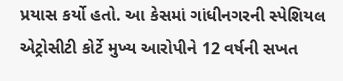પ્રયાસ કર્યો હતો. આ કેસમાં ગાંધીનગરની સ્પેશિયલ એટ્રોસીટી કોર્ટે મુખ્ય આરોપીને 12 વર્ષની સખત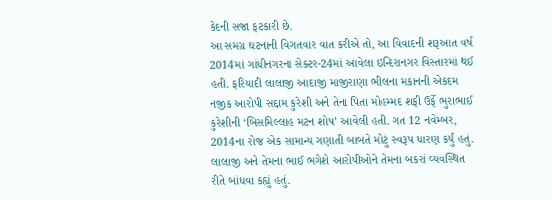કેદની સજા ફટકારી છે.
આ સમગ્ર ઘટનાની વિગતવાર વાત કરીએ તો, આ વિવાદની શરૂઆત વર્ષ 2014માં ગાંધીનગરના સેક્ટર-24માં આવેલા ઇન્દિરાનગર વિસ્તારમાં થઈ હતી. ફરિયાદી લાલાજી આદાજી માજીરાણા ભીલના મકાનની એકદમ નજીક આરોપી સદ્દામ કુરેશી અને તેના પિતા મોહમ્મદ શફી ઉર્ફે ભુરાભાઈ કુરેશીની ‘બિસમિલ્લાહ મટન શોપ’ આવેલી હતી. ગત 12 નવેમ્બર, 2014ના રોજ એક સામાન્ય ગણાતી બાબતે મોટું સ્વરૂપ ધારણ કર્યું હતું. લાલાજી અને તેમના ભાઈ ભગેશે આરોપીઓને તેમના બકરાં વ્યવસ્થિત રીતે બાંધવા કહ્યું હતું.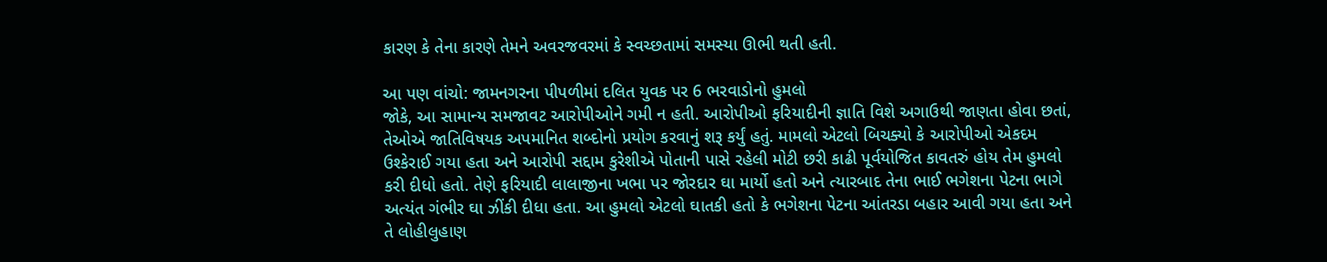કારણ કે તેના કારણે તેમને અવરજવરમાં કે સ્વચ્છતામાં સમસ્યા ઊભી થતી હતી.

આ પણ વાંચો: જામનગરના પીપળીમાં દલિત યુવક પર 6 ભરવાડોનો હુમલો
જોકે, આ સામાન્ય સમજાવટ આરોપીઓને ગમી ન હતી. આરોપીઓ ફરિયાદીની જ્ઞાતિ વિશે અગાઉથી જાણતા હોવા છતાં, તેઓએ જાતિવિષયક અપમાનિત શબ્દોનો પ્રયોગ કરવાનું શરૂ કર્યું હતું. મામલો એટલો બિચક્યો કે આરોપીઓ એકદમ ઉશ્કેરાઈ ગયા હતા અને આરોપી સદ્દામ કુરેશીએ પોતાની પાસે રહેલી મોટી છરી કાઢી પૂર્વયોજિત કાવતરું હોય તેમ હુમલો કરી દીધો હતો. તેણે ફરિયાદી લાલાજીના ખભા પર જોરદાર ઘા માર્યો હતો અને ત્યારબાદ તેના ભાઈ ભગેશના પેટના ભાગે અત્યંત ગંભીર ઘા ઝીંકી દીધા હતા. આ હુમલો એટલો ઘાતકી હતો કે ભગેશના પેટના આંતરડા બહાર આવી ગયા હતા અને તે લોહીલુહાણ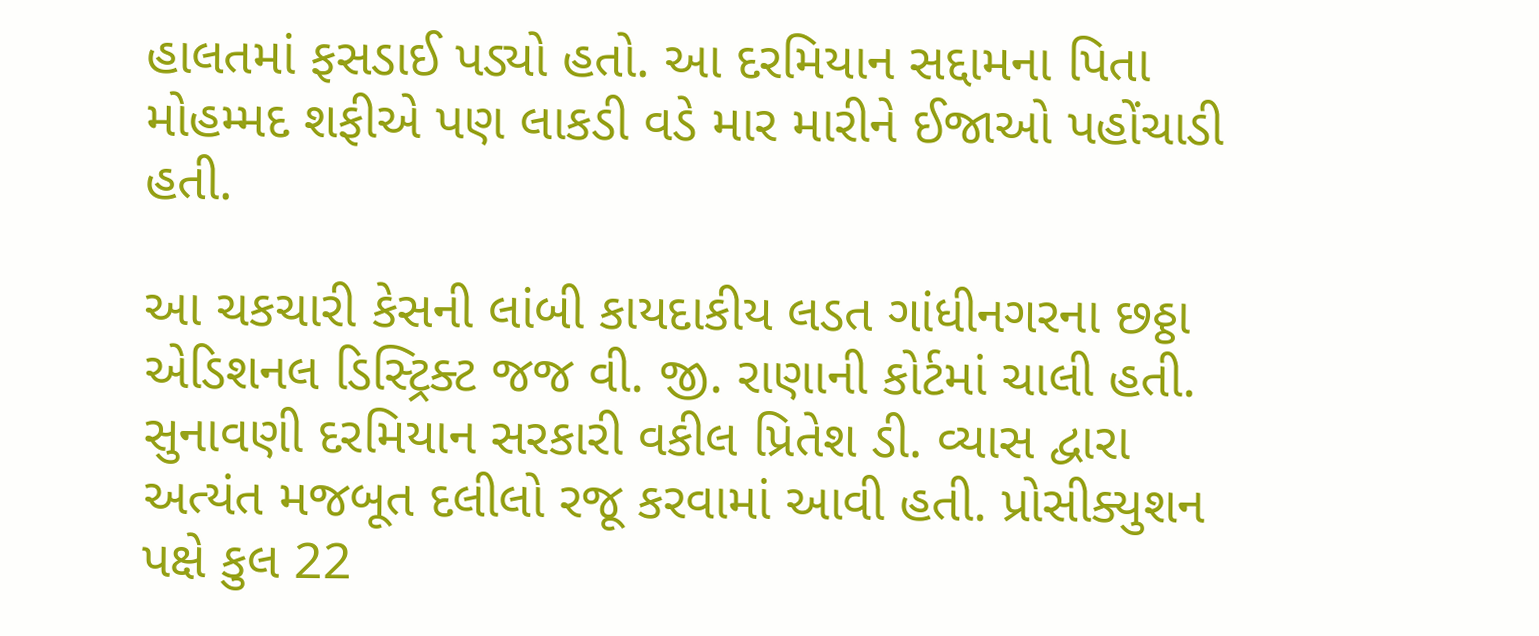હાલતમાં ફસડાઈ પડ્યો હતો. આ દરમિયાન સદ્દામના પિતા મોહમ્મદ શફીએ પણ લાકડી વડે માર મારીને ઈજાઓ પહોંચાડી હતી.

આ ચકચારી કેસની લાંબી કાયદાકીય લડત ગાંધીનગરના છઠ્ઠા એડિશનલ ડિસ્ટ્રિક્ટ જજ વી. જી. રાણાની કોર્ટમાં ચાલી હતી. સુનાવણી દરમિયાન સરકારી વકીલ પ્રિતેશ ડી. વ્યાસ દ્વારા અત્યંત મજબૂત દલીલો રજૂ કરવામાં આવી હતી. પ્રોસીક્યુશન પક્ષે કુલ 22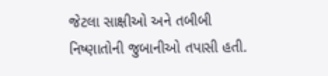જેટલા સાક્ષીઓ અને તબીબી નિષ્ણાતોની જુબાનીઓ તપાસી હતી.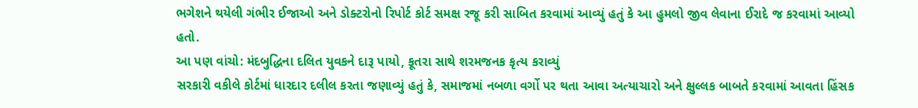ભગેશને થયેલી ગંભીર ઈજાઓ અને ડોક્ટરોનો રિપોર્ટ કોર્ટ સમક્ષ રજૂ કરી સાબિત કરવામાં આવ્યું હતું કે આ હુમલો જીવ લેવાના ઈરાદે જ કરવામાં આવ્યો હતો.
આ પણ વાંચો: મંદબુદ્ધિના દલિત યુવકને દારૂ પાયો, કૂતરા સાથે શરમજનક કૃત્ય કરાવ્યું
સરકારી વકીલે કોર્ટમાં ધારદાર દલીલ કરતા જણાવ્યું હતું કે, સમાજમાં નબળા વર્ગો પર થતા આવા અત્યાચારો અને ક્ષુલ્લક બાબતે કરવામાં આવતા હિંસક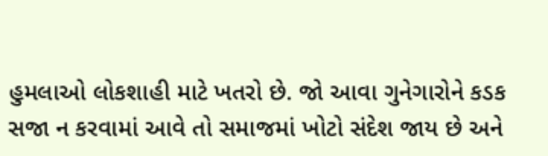હુમલાઓ લોકશાહી માટે ખતરો છે. જો આવા ગુનેગારોને કડક સજા ન કરવામાં આવે તો સમાજમાં ખોટો સંદેશ જાય છે અને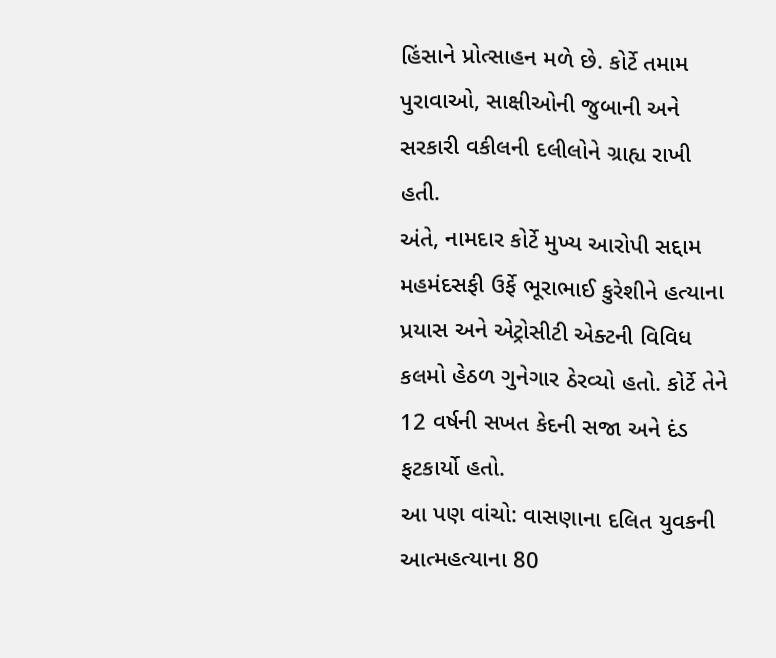હિંસાને પ્રોત્સાહન મળે છે. કોર્ટે તમામ પુરાવાઓ, સાક્ષીઓની જુબાની અને સરકારી વકીલની દલીલોને ગ્રાહ્ય રાખી હતી.
અંતે, નામદાર કોર્ટે મુખ્ય આરોપી સદ્દામ મહમંદસફી ઉર્ફે ભૂરાભાઈ કુરેશીને હત્યાના પ્રયાસ અને એટ્રોસીટી એક્ટની વિવિધ કલમો હેઠળ ગુનેગાર ઠેરવ્યો હતો. કોર્ટે તેને 12 વર્ષની સખત કેદની સજા અને દંડ ફટકાર્યો હતો.
આ પણ વાંચો: વાસણાના દલિત યુવકની આત્મહત્યાના 80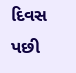દિવસ પછી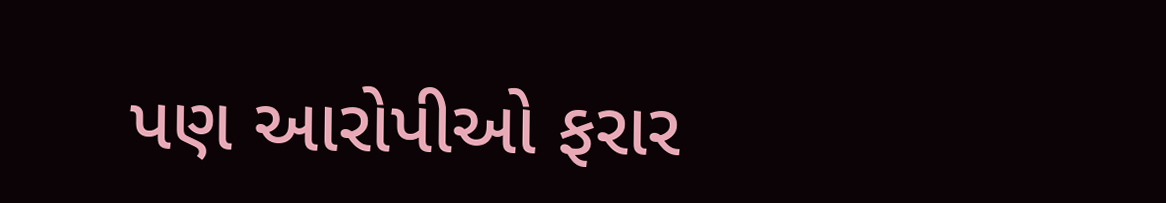પણ આરોપીઓ ફરાર